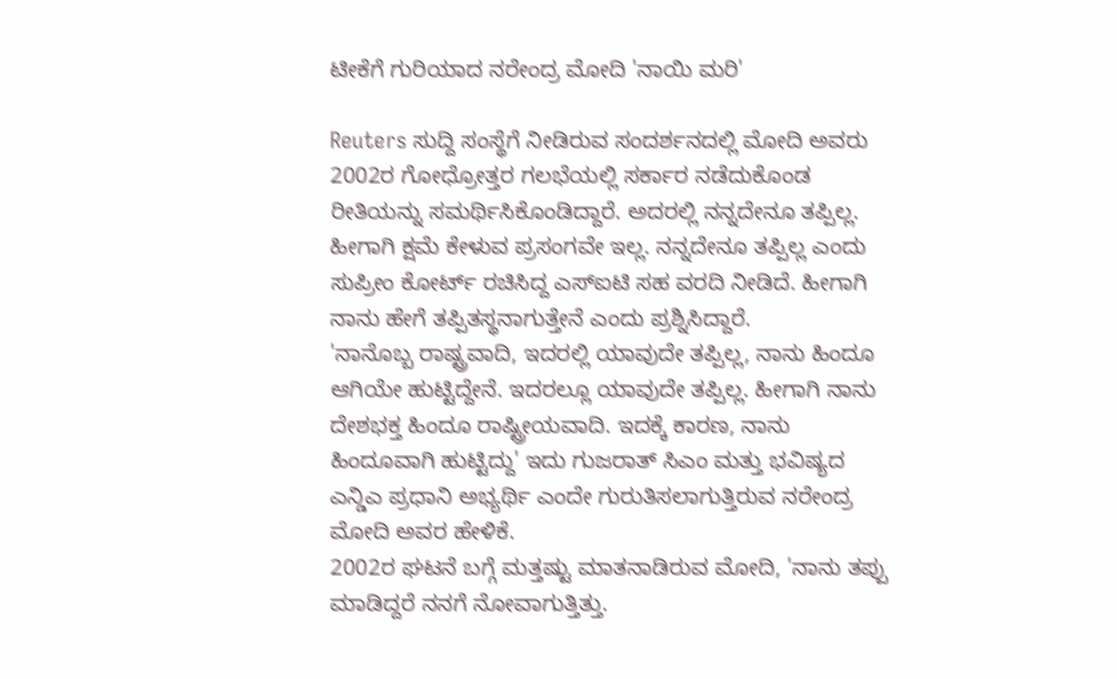ಟೀಕೆಗೆ ಗುರಿಯಾದ ನರೇಂದ್ರ ಮೋದಿ 'ನಾಯಿ ಮರಿ'

Reuters ಸುದ್ದಿ ಸಂಸ್ಥೆಗೆ ನೀಡಿರುವ ಸಂದರ್ಶನದಲ್ಲಿ ಮೋದಿ ಅವರು 2002ರ ಗೋಧ್ರೋತ್ತರ ಗಲಭೆಯಲ್ಲಿ ಸರ್ಕಾರ ನಡೆದುಕೊಂಡ ರೀತಿಯನ್ನು ಸಮರ್ಥಿಸಿಕೊಂಡಿದ್ದಾರೆ. ಅದರಲ್ಲಿ ನನ್ನದೇನೂ ತಪ್ಪಿಲ್ಲ. ಹೀಗಾಗಿ ಕ್ಷಮೆ ಕೇಳುವ ಪ್ರಸಂಗವೇ ಇಲ್ಲ. ನನ್ನದೇನೂ ತಪ್ಪಿಲ್ಲ ಎಂದು ಸುಪ್ರೀಂ ಕೋರ್ಟ್ ರಚಿಸಿದ್ದ ಎಸ್ಐಟಿ ಸಹ ವರದಿ ನೀಡಿದೆ. ಹೀಗಾಗಿ ನಾನು ಹೇಗೆ ತಪ್ಪಿತಸ್ಥನಾಗುತ್ತೇನೆ ಎಂದು ಪ್ರಶ್ನಿಸಿದ್ದಾರೆ.
'ನಾನೊಬ್ಬ ರಾಷ್ಟ್ರವಾದಿ, ಇದರಲ್ಲಿ ಯಾವುದೇ ತಪ್ಪಿಲ್ಲ, ನಾನು ಹಿಂದೂ ಆಗಿಯೇ ಹುಟ್ಟಿದ್ದೇನೆ. ಇದರಲ್ಲೂ ಯಾವುದೇ ತಪ್ಪಿಲ್ಲ. ಹೀಗಾಗಿ ನಾನು ದೇಶಭಕ್ತ ಹಿಂದೂ ರಾಷ್ಟ್ರೀಯವಾದಿ. ಇದಕ್ಕೆ ಕಾರಣ, ನಾನು ಹಿಂದೂವಾಗಿ ಹುಟ್ಟಿದ್ದು' ಇದು ಗುಜರಾತ್ ಸಿಎಂ ಮತ್ತು ಭವಿಷ್ಯದ ಎನ್ಡಿಎ ಪ್ರಧಾನಿ ಅಭ್ಯರ್ಥಿ ಎಂದೇ ಗುರುತಿಸಲಾಗುತ್ತಿರುವ ನರೇಂದ್ರ ಮೋದಿ ಅವರ ಹೇಳಿಕೆ.
2002ರ ಘಟನೆ ಬಗ್ಗೆ ಮತ್ತಷ್ಟು ಮಾತನಾಡಿರುವ ಮೋದಿ, 'ನಾನು ತಪ್ಪು ಮಾಡಿದ್ದರೆ ನನಗೆ ನೋವಾಗುತ್ತಿತ್ತು.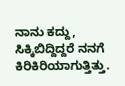ನಾನು ಕದ್ದು, ಸಿಕ್ಕಿಬಿದ್ದಿದ್ದರೆ ನನಗೆ ಕಿರಿಕಿರಿಯಾಗುತ್ತಿತ್ತು.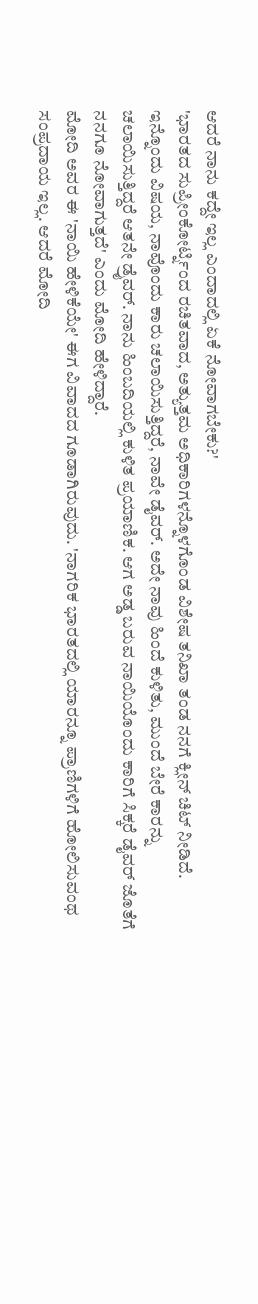ಆದರೆ ನಾನು ಕದ್ದೇ ಇಲ್ಲ ಎಂದಾದಲ್ಲಿ ಏಕೆ ನೋವಾಗಬೇಕು?'
'ಭಾರತದ ಸುಪ್ರೀಂಕೋರ್ಟ್ನಿಂದ ರಚಿತವಾದ, ಅತ್ಯುತ್ತಮ ಅಧಿಕಾರಿಗಳನ್ನೊಳಗೊಂಡ ವಿಶೇಷ ತನಿಖಾ ತಂಡ ನನಗೆ ಕ್ಲೀನ್ ಚಿಟ್ ನೀಡಿದೆ. ಇನ್ನೊಂದು ವಿಷಯ, ನಾವೊಂದು ಕಾರು ಚಲಾಯಿಸುತ್ತಿದ್ದರೆ, ನಾವೇ ಡೈವರ್. ಅದೇ ನಾವು ಹಿಂದೆ ಕುಳಿತು, ಮುಂದೆ ಬೇರೆ ಕಾರನ್ನು ಚಲಾಯಿಸುತ್ತಿದ್ದರೆ ಆತನೇ ಡ್ರೈವರ್. ನಾನು ಹಿಂಬದಿಯಲ್ಲಿ ಕುಳಿತ ಪ್ರಯಾಣಿಕ. ಆಗ ಅಡ್ಡ ಬರುವ ನಾಯಿಯೊಂದು ಕಾರಿಗೆ ಸಿಕ್ಕರೆ ಡೈವರ್ ಜೊತೆಗೆ ನನಗೂ ನೋವಾಗುತ್ತದೆ' ಎಂದು ಮೋದಿ ಹೇಳಿದ್ದಾರೆ.
ಮೋದಿ ಅವರ ಈ 'ನಾಯಿ ಹೇಳಿಕೆಯೇ' ಈಗ ವಿವಾದದ ಗೂಡಾಗಿರುವುದು. 'ನಾಗರಿಕ ಭಾರತದಲ್ಲಿ ಯಾರನ್ನೂ ಪ್ರಾಣಿಗಳಿಗೆ ಹೋಲಿಸುವಂಥ ಸಂಪ್ರದಾಯ ಇಲ್ಲ. ಆದರೆ ಮೋದಿ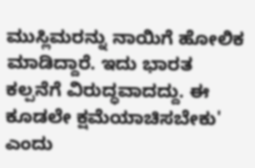ಮುಸ್ಲಿಮರನ್ನು ನಾಯಿಗೆ ಹೋಲಿಕ ಮಾಡಿದ್ದಾರೆ. ಇದು ಭಾರತ ಕಲ್ಪನೆಗೆ ವಿರುದ್ಧವಾದದ್ದು. ಈ ಕೂಡಲೇ ಕ್ಷಮೆಯಾಚಿಸಬೇಕು' ಎಂದು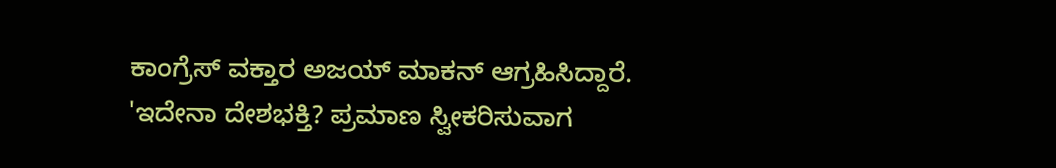ಕಾಂಗ್ರೆಸ್ ವಕ್ತಾರ ಅಜಯ್ ಮಾಕನ್ ಆಗ್ರಹಿಸಿದ್ದಾರೆ.
'ಇದೇನಾ ದೇಶಭಕ್ತಿ? ಪ್ರಮಾಣ ಸ್ವೀಕರಿಸುವಾಗ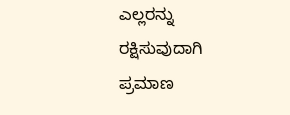ಎಲ್ಲರನ್ನು ರಕ್ಷಿಸುವುದಾಗಿ ಪ್ರಮಾಣ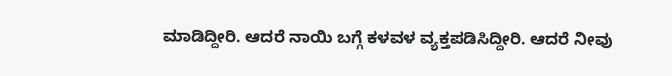ಮಾಡಿದ್ದೀರಿ. ಆದರೆ ನಾಯಿ ಬಗ್ಗೆ ಕಳವಳ ವ್ಯಕ್ತಪಡಿಸಿದ್ದೀರಿ. ಆದರೆ ನೀವು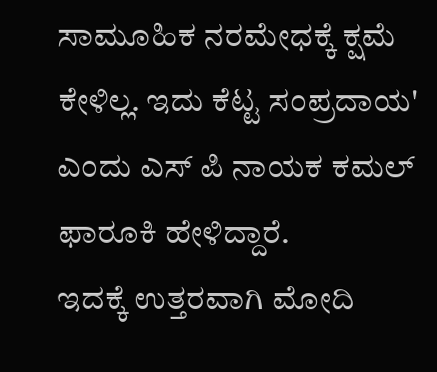ಸಾಮೂಹಿಕ ನರಮೇಧಕ್ಕೆ ಕ್ಷಮೆ ಕೇಳಿಲ್ಲ. ಇದು ಕೆಟ್ಟ ಸಂಪ್ರದಾಯ' ಎಂದು ಎಸ್ ಪಿ ನಾಯಕ ಕಮಲ್ ಫಾರೂಕಿ ಹೇಳಿದ್ದಾರೆ.
ಇದಕ್ಕೆ ಉತ್ತರವಾಗಿ ಮೋದಿ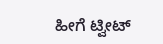ಹೀಗೆ ಟ್ವೀಟ್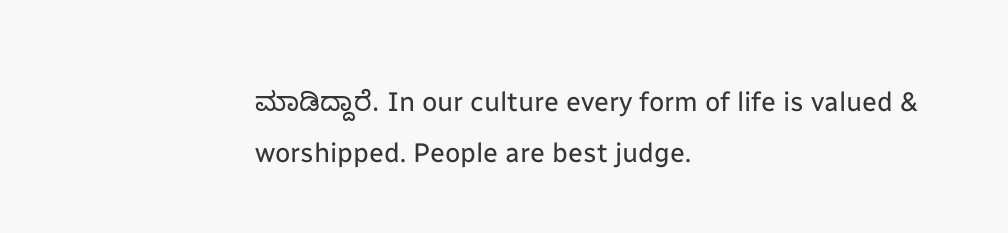ಮಾಡಿದ್ದಾರೆ. In our culture every form of life is valued & worshipped. People are best judge.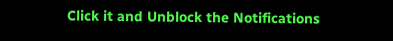Click it and Unblock the Notifications